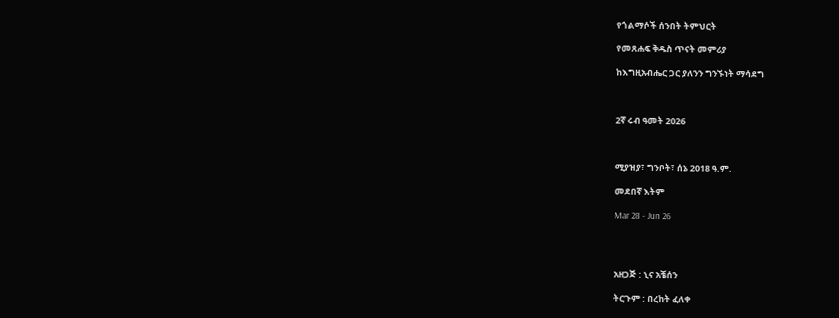የጎልማሶች ሰንበት ትምህርት

የመጸሐፍ ቅዱስ ጥናት መምሪያ

ከእግዚአብሔር ጋር ያለንን ግንኙነት ማሳደግ



2ኛ ሩብ ዓመት 2026



ሚያዝያ፣ ግንቦት፣ ሰኔ 2018 ዓ.ም.

መደበኛ እትም

Mar 28 - Jun 26




አዘጋጅ : ኒና አቼሰን

ትርጉም : በረከት ፈለቀ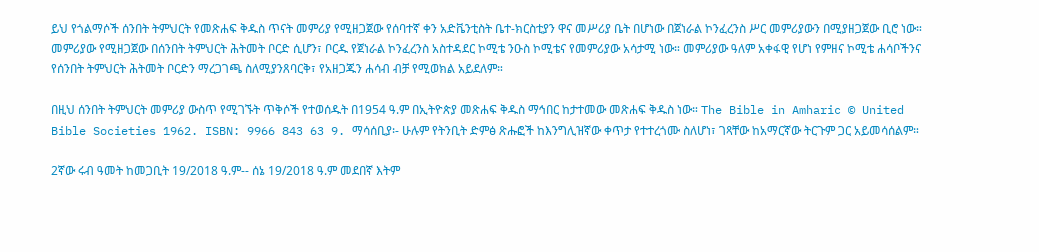ይህ የጎልማሶች ሰንበት ትምህርት የመጽሐፍ ቅዱስ ጥናት መምሪያ የሚዘጋጀው የሰባተኛ ቀን አድቬንቲስት ቤተ-ክርስቲያን ዋና መሥሪያ ቤት በሆነው በጀነራል ኮንፈረንስ ሥር መምሪያውን በሚያዘጋጀው ቢሮ ነው። መምሪያው የሚዘጋጀው በሰንበት ትምህርት ሕትመት ቦርድ ሲሆን፣ ቦርዱ የጀነራል ኮንፈረንስ አስተዳደር ኮሚቴ ንዑስ ኮሚቴና የመምሪያው አሳታሚ ነው። መምሪያው ዓለም አቀፋዊ የሆነ የምዘና ኮሚቴ ሐሳቦችንና የሰንበት ትምህርት ሕትመት ቦርድን ማረጋገጫ ስለሚያንጸባርቅ፣ የአዘጋጁን ሐሳብ ብቻ የሚወክል አይደለም።

በዚህ ሰንበት ትምህርት መምሪያ ውስጥ የሚገኙት ጥቅሶች የተወሰዱት በ1954 ዓ.ም በኢትዮጵያ መጽሐፍ ቅዱስ ማኅበር ከታተመው መጽሐፍ ቅዱስ ነው። The Bible in Amharic © United Bible Societies 1962. ISBN: 9966 843 63 9. ማሳሰቢያ፡- ሁሉም የትንቢት ድምፅ ጽሑፎች ከእንግሊዝኛው ቀጥታ የተተረጎሙ ስለሆነ፣ ገጻቸው ከአማርኛው ትርጉም ጋር አይመሳሰልም።

2ኛው ሩብ ዓመት ከመጋቢት 19/2018 ዓ.ም-- ሰኔ 19/2018 ዓ.ም መደበኛ እትም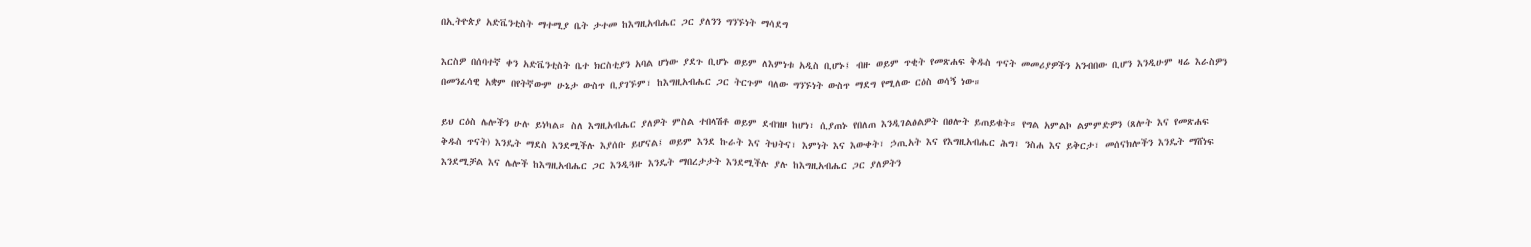በኢትዮጵያ አድቬንቲስት ማተሚያ ቤት ታተመ ከእግዚአብሔር ጋር ያለንን ግንኙነት ማሳደግ

እርስዎ በሰባተኛ ቀን አድቬንቲስት ቤተ ክርስቲያን አባል ሆነው ያደጉ ቢሆኑ ወይም ለእምነቱ አዲስ ቢሆኑ፤ ብዙ ወይም ጥቂት የመጽሐፍ ቅዱስ ጥናት መመሪያዎችን አንብበው ቢሆን እንዲሁም ዛሬ እራስዎን በመንፈሳዊ አቋም በየትኛውም ሁኔታ ውስጥ ቢያገኙም፣ ከእግዚአብሔር ጋር ትርጉም ባለው ግንኙነት ውስጥ ማደግ የሚለው ርዕስ ወሳኝ ነው።

ይህ ርዕስ ሌሎችን ሁሉ ይነካል። ስለ እግዚአብሔር ያለዎት ምስል ተበላሽቶ ወይም ደብዝዞ ከሆነ፣ ሲያጠኑ የበለጠ እንዲገልፅልዎት በፀሎት ይጠይቁት። የግል አምልኮ ልምምድዎን (ጸሎት እና የመጽሐፍ ቅዱስ ጥናት) እንዴት ማደስ እንደሚችሉ እያሰቡ ይሆናል፤ ወይም እንደ ኩራት እና ትህትና፣ እምነት እና እውቀት፣ ኃጢአት እና የእግዚአብሔር ሕግ፣ ንስሐ እና ይቅርታ፣ መሰናክሎችን እንዴት ማሸነፍ እንደሚቻል እና ሌሎች ከእግዚአብሔር ጋር እንዲጓዙ እንዴት ማበረታታት እንደሚችሉ ያሉ ከእግዚአብሔር ጋር ያለዎትን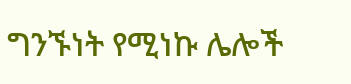ግንኙነት የሚነኩ ሌሎች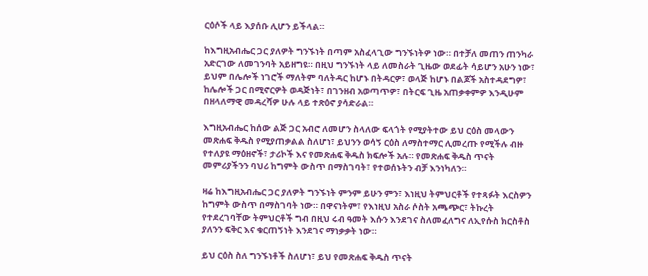ርዕሶች ላይ እያሰቡ ሊሆን ይችላል።

ከእግዚአብሔር ጋር ያለዎት ግንኙነት በጣም አስፈላጊው ግንኙነትዎ ነው። በተቻለ መጠን ጠንካራ አድርገው ለመገንባት አይዘግዩ። በዚህ ግንኙነት ላይ ለመስራት ጊዜው ወደፊት ሳይሆን አሁን ነው፣ ይህም በሌሎች ነገሮች ማለትም ባለትዳር ከሆኑ በትዳርዎ፣ ወላጅ ከሆኑ በልጆች አስተዳደግዎ፣ ከሌሎች ጋር በሚኖርዎት ወዳጅነት፣ በገንዘብ አወጣጥዎ፣ በትርፍ ጊዜ አጠቃቀምዎ እንዲሁም በዘላለማዊ መዳረሻዎ ሁሉ ላይ ተጽዕኖ ያሳድራል።

እግዚአብሔር ከሰው ልጅ ጋር አብሮ ለመሆን ስላለው ፍላጎት የሚያትተው ይህ ርዕስ መላውን መጽሐፍ ቅዱስ የሚያጠቃልል ስለሆነ፣ ይህንን ወሳኝ ርዕስ ለማስተማር ሊመረጡ የሚችሉ ብዙ የተለያዩ ማዕዘኖች፣ ታሪኮች እና የመጽሐፍ ቅዱስ ክፍሎች አሉ። የመጽሐፍ ቅዱስ ጥናት መምሪያችንን ባህሪ ከግምት ውስጥ በማስገባት፣ የተወሰኑትን ብቻ እንነካለን።

ዛሬ ከእግዚአብሔር ጋር ያለዎት ግንኙነት ምንም ይሁን ምን፣ እነዚህ ትምህርቶች የተጻፉት እርስዎን ከግምት ውስጥ በማስገባት ነው። በዋናነትም፣ የእነዚህ አስራ ሶስት አጫጭር፣ ትኩረት የተደረገባቸው ትምህርቶች ግብ በዚህ ሩብ ዓመት እሱን እንደገና ስለመፈለግና ለኢየሱስ ክርስቶስ ያለንን ፍቅር እና ቁርጠኝነት እንደገና ማነቃቃት ነው።

ይህ ርዕስ ስለ ግንኙነቶች ስለሆነ፣ ይህ የመጽሐፍ ቅዱስ ጥናት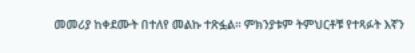መመሪያ ከቀደሙት በተለየ መልኩ ተጽፏል። ምክንያቱም ትምህርቶቹ የተጻፉት እኛን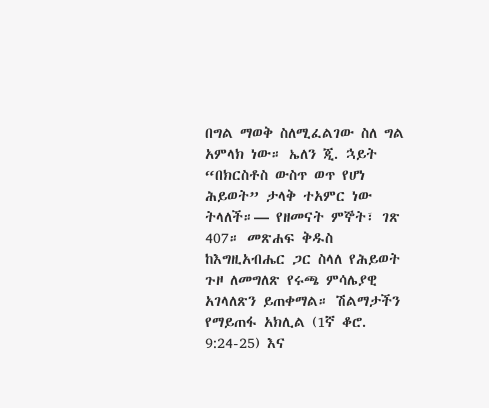በግል ማወቅ ስለሚፈልገው ስለ ግል አምላክ ነው። ኤለን ጂ. ኋይት “በክርስቶስ ውስጥ ወጥ የሆነ ሕይወት” ታላቅ ተአምር ነው ትላለች።— የዘመናት ምኞት፣ ገጽ 407። መጽሐፍ ቅዱስ ከእግዚአብሔር ጋር ስላለ የሕይወት ጉዞ ለመግለጽ የሩጫ ምሳሌያዊ አገላለጽን ይጠቀማል። ሽልማታችን የማይጠፋ አክሊል (1ኛ ቆሮ. 9:24-25) እና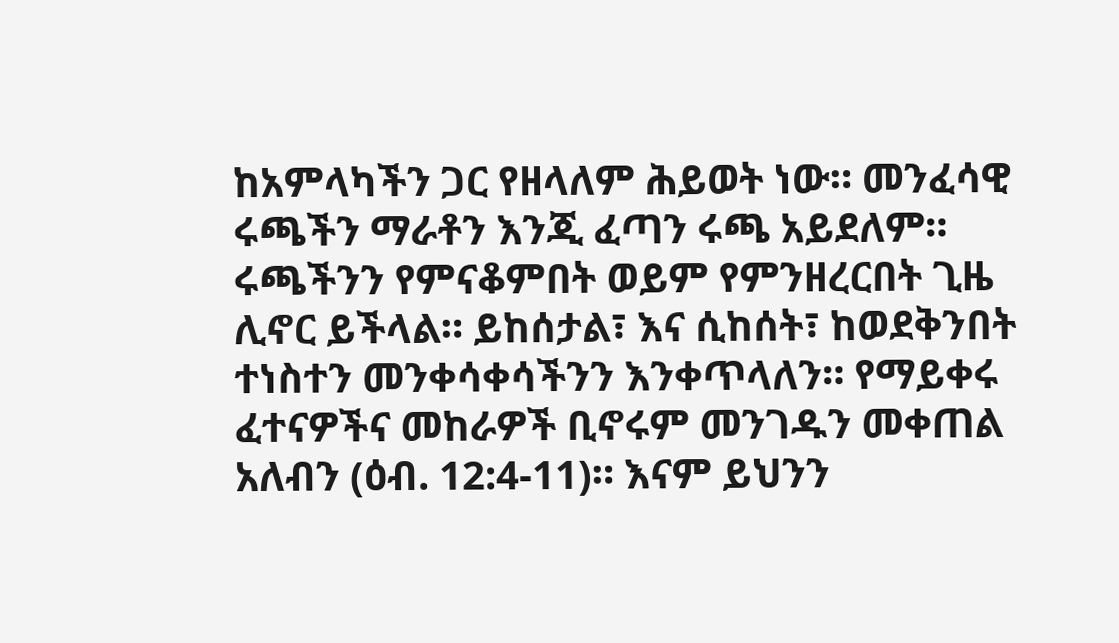ከአምላካችን ጋር የዘላለም ሕይወት ነው። መንፈሳዊ ሩጫችን ማራቶን እንጂ ፈጣን ሩጫ አይደለም። ሩጫችንን የምናቆምበት ወይም የምንዘረርበት ጊዜ ሊኖር ይችላል። ይከሰታል፣ እና ሲከሰት፣ ከወደቅንበት ተነስተን መንቀሳቀሳችንን እንቀጥላለን። የማይቀሩ ፈተናዎችና መከራዎች ቢኖሩም መንገዱን መቀጠል አለብን (ዕብ. 12:4-11)። እናም ይህንን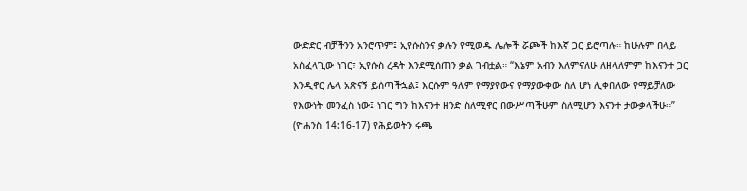ውድድር ብቻችንን አንሮጥም፤ ኢየሱስንና ቃሉን የሚወዱ ሌሎች ሯጮች ከእኛ ጋር ይሮጣሉ። ከሁሉም በላይ አስፈላጊው ነገር፣ ኢየሱስ ረዳት እንደሚሰጠን ቃል ገብቷል። “እኔም አብን እለምናለሁ ለዘላለምም ከእናንተ ጋር እንዲኖር ሌላ አጽናኝ ይሰጣችኋል፤ እርሱም ዓለም የማያየውና የማያውቀው ስለ ሆነ ሊቀበለው የማይቻለው የእውነት መንፈስ ነው፤ ነገር ግን ከእናንተ ዘንድ ስለሚኖር በውሥጣችሁም ስለሚሆን እናንተ ታውቃላችሁ።” (ዮሐንስ 14:16-17) የሕይወትን ሩጫ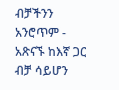ብቻችንን አንሮጥም - አጽናኙ ከእኛ ጋር ብቻ ሳይሆን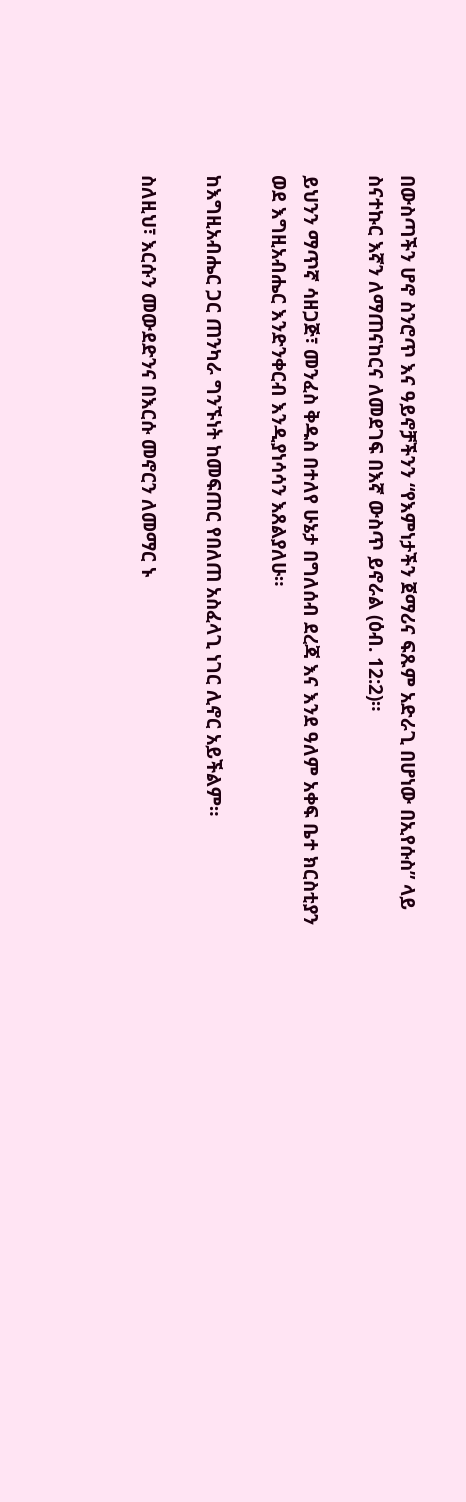በውስጣችን ሆኖ ስንሮጥ እና ዓይኖቻችንን “የእምነታችን ጀማሪና ፍጹም አድራጊ በሆነው በኢየሱስ” ላይ ስናተኩር እኛን ለማጠናከርና ለመደገፍ በእኛ ውስጥ ይኖራል (ዕብ. 12:2)።

ይህንን ማጥኛ ሳዘጋጅ፣ መንፈስ ቅዱስ በተለየ ሁኔታ በግለሰብ ደረጃ እና እንደ ዓለም አቀፍ ቤተ ክርስቲያን ወደ እግዚአብሔር እንድንቀርብ እንዲያነሳሳን እጸልያለሁ።

ከእግዚአብሔር ጋር ጠንካራ ግንኙነት ከመፍጠር የበለጠ አስፈላጊ ነገር ሊኖር አይችልም።

ስለዚህ፣ እርሱን መውደድንና በእርሱ መኖርን ለመማር ኑ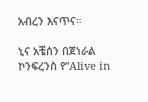አብረን እናጥና።

ኒና አቼሰን በጀነራል ኮንፍረንስ የ”Alive in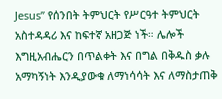Jesus” የሰንበት ትምህርት የሥርዓተ ትምህርት አስተዳዳሪ እና ከፍተኛ አዘጋጅ ነች። ሌሎች እግዚአብሔርን በጥልቀት እና በግል በቅዱስ ቃሉ አማካኝነት እንዲያውቁ ለማነሳሳት እና ለማስታጠቅ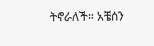ትኖራለች። አቼሰን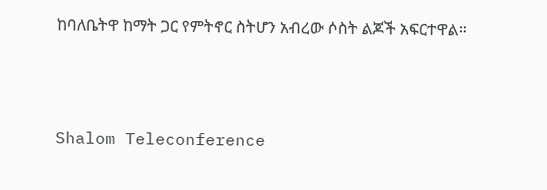ከባለቤትዋ ከማት ጋር የምትኖር ስትሆን አብረው ሶስት ልጆች አፍርተዋል።




Shalom Teleconference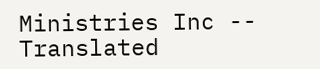Ministries Inc -- Translated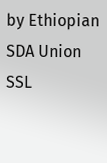by Ethiopian SDA Union SSL